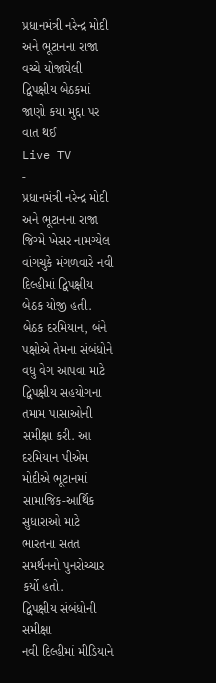પ્રધાનમંત્રી નરેન્દ્ર મોદી અને ભૂટાનના રાજા વચ્ચે યોજાયેલી દ્વિપક્ષીય બેઠકમાં જાણો કયા મુદ્દા પર વાત થઈ
Live TV
-
પ્રધાનમંત્રી નરેન્દ્ર મોદી અને ભૂટાનના રાજા જિગ્મે ખેસર નામગ્યેલ વાંગચુકે મંગળવારે નવી દિલ્હીમાં દ્વિપક્ષીય બેઠક યોજી હતી. બેઠક દરમિયાન, બંને પક્ષોએ તેમના સંબંધોને વધુ વેગ આપવા માટે દ્વિપક્ષીય સહયોગના તમામ પાસાઓની સમીક્ષા કરી. આ દરમિયાન પીએમ મોદીએ ભૂટાનમાં સામાજિક-આર્થિક સુધારાઓ માટે ભારતના સતત સમર્થનનો પુનરોચ્ચાર કર્યો હતો.
દ્વિપક્ષીય સંબંધોની સમીક્ષા
નવી દિલ્હીમાં મીડિયાને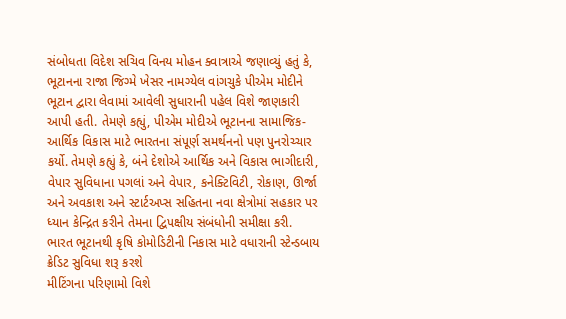સંબોધતા વિદેશ સચિવ વિનય મોહન ક્વાત્રાએ જણાવ્યું હતું કે, ભૂટાનના રાજા જિગ્મે ખેસર નામગ્યેલ વાંગચુકે પીએમ મોદીને ભૂટાન દ્વારા લેવામાં આવેલી સુધારાની પહેલ વિશે જાણકારી આપી હતી. તેમણે કહ્યું, પીએમ મોદીએ ભૂટાનના સામાજિક-આર્થિક વિકાસ માટે ભારતના સંપૂર્ણ સમર્થનનો પણ પુનરોચ્ચાર કર્યો. તેમણે કહ્યું કે, બંને દેશોએ આર્થિક અને વિકાસ ભાગીદારી, વેપાર સુવિધાના પગલાં અને વેપાર, કનેક્ટિવિટી, રોકાણ, ઊર્જા અને અવકાશ અને સ્ટાર્ટઅપ્સ સહિતના નવા ક્ષેત્રોમાં સહકાર પર ધ્યાન કેન્દ્રિત કરીને તેમના દ્વિપક્ષીય સંબંધોની સમીક્ષા કરી.
ભારત ભૂટાનથી કૃષિ કોમોડિટીની નિકાસ માટે વધારાની સ્ટેન્ડબાય ક્રેડિટ સુવિધા શરૂ કરશે
મીટિંગના પરિણામો વિશે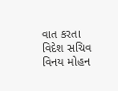વાત કરતા વિદેશ સચિવ વિનય મોહન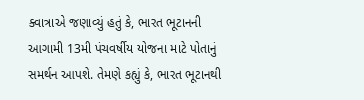ક્વાત્રાએ જણાવ્યું હતું કે, ભારત ભૂટાનની આગામી 13મી પંચવર્ષીય યોજના માટે પોતાનું સમર્થન આપશે. તેમણે કહ્યું કે, ભારત ભૂટાનથી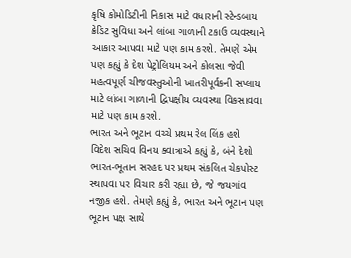કૃષિ કોમોડિટીની નિકાસ માટે વધારાની સ્ટેન્ડબાય ક્રેડિટ સુવિધા અને લાંબા ગાળાની ટકાઉ વ્યવસ્થાને આકાર આપવા માટે પણ કામ કરશે. તેમણે એમ પણ કહ્યું કે દેશ પેટ્રોલિયમ અને કોલસા જેવી મહત્વપૂર્ણ ચીજવસ્તુઓની ખાતરીપૂર્વકની સપ્લાય માટે લાંબા ગાળાની દ્વિપક્ષીય વ્યવસ્થા વિકસાવવા માટે પણ કામ કરશે.
ભારત અને ભૂટાન વચ્ચે પ્રથમ રેલ લિંક હશે
વિદેશ સચિવ વિનય ક્વાત્રાએ કહ્યું કે, બંને દેશો ભારત-ભૂતાન સરહદ પર પ્રથમ સંકલિત ચેકપોસ્ટ સ્થાપવા પર વિચાર કરી રહ્યા છે, જે જયગાંવ નજીક હશે. તેમણે કહ્યું કે, ભારત અને ભૂટાન પણ ભૂટાન પક્ષ સાથે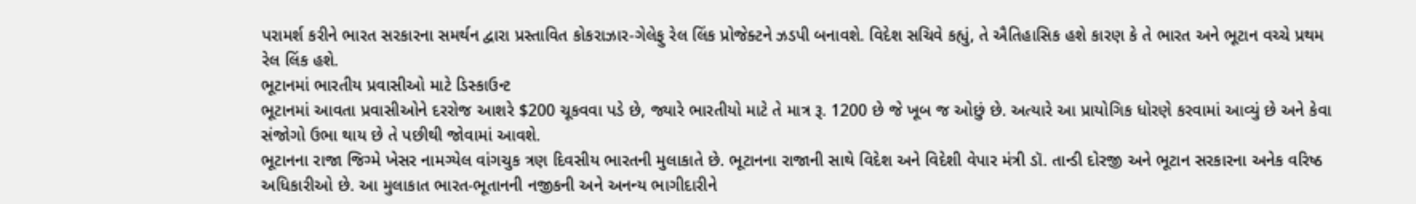પરામર્શ કરીને ભારત સરકારના સમર્થન દ્વારા પ્રસ્તાવિત કોકરાઝાર-ગેલેફુ રેલ લિંક પ્રોજેક્ટને ઝડપી બનાવશે. વિદેશ સચિવે કહ્યું, તે ઐતિહાસિક હશે કારણ કે તે ભારત અને ભૂટાન વચ્ચે પ્રથમ રેલ લિંક હશે.
ભૂટાનમાં ભારતીય પ્રવાસીઓ માટે ડિસ્કાઉન્ટ
ભૂટાનમાં આવતા પ્રવાસીઓને દરરોજ આશરે $200 ચૂકવવા પડે છે, જ્યારે ભારતીયો માટે તે માત્ર રૂ. 1200 છે જે ખૂબ જ ઓછું છે. અત્યારે આ પ્રાયોગિક ધોરણે કરવામાં આવ્યું છે અને કેવા સંજોગો ઉભા થાય છે તે પછીથી જોવામાં આવશે.
ભૂટાનના રાજા જિગ્મે ખેસર નામગ્યેલ વાંગચુક ત્રણ દિવસીય ભારતની મુલાકાતે છે. ભૂટાનના રાજાની સાથે વિદેશ અને વિદેશી વેપાર મંત્રી ડૉ. તાન્ડી દોરજી અને ભૂટાન સરકારના અનેક વરિષ્ઠ અધિકારીઓ છે. આ મુલાકાત ભારત-ભૂતાનની નજીકની અને અનન્ય ભાગીદારીને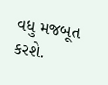વધુ મજબૂત કરશે.